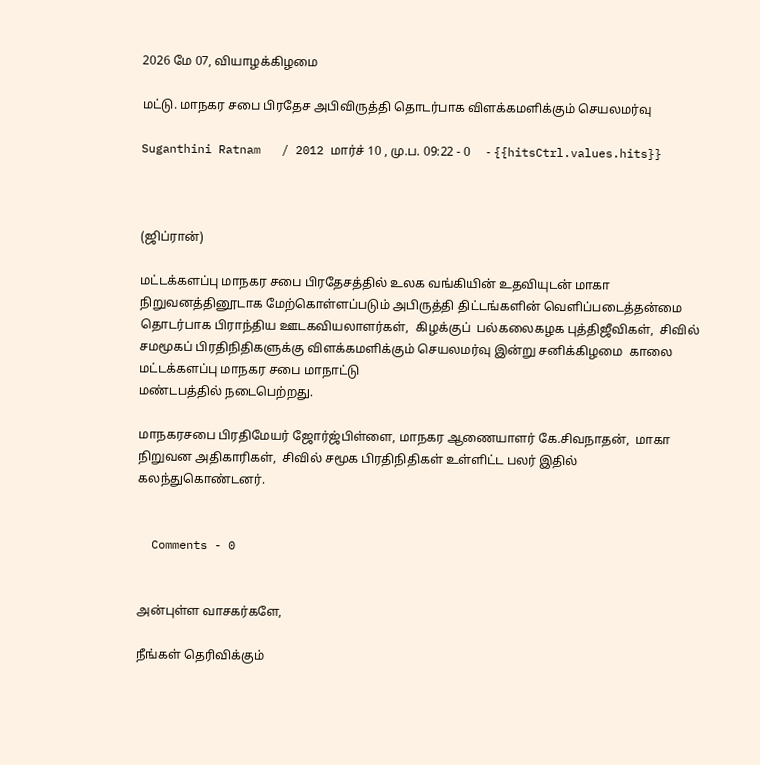2026 மே 07, வியாழக்கிழமை

மட்டு. மாநகர சபை பிரதேச அபிவிருத்தி தொடர்பாக விளக்கமளிக்கும் செயலமர்வு

Suganthini Ratnam   / 2012 மார்ச் 10 , மு.ப. 09:22 - 0     - {{hitsCtrl.values.hits}}



(ஜிப்ரான்)

மட்டக்களப்பு மாநகர சபை பிரதேசத்தில் உலக வங்கியின் உதவியுடன் மாகா நிறுவனத்தினூடாக மேற்கொள்ளப்படும் அபிருத்தி திட்டங்களின் வெளிப்படைத்தன்மை தொடர்பாக பிராந்திய ஊடகவியலாளர்கள்,  கிழக்குப்  பல்கலைகழக புத்திஜீவிகள்,  சிவில் சமமூகப் பிரதிநிதிகளுக்கு விளக்கமளிக்கும் செயலமர்வு இன்று சனிக்கிழமை  காலை மட்டக்களப்பு மாநகர சபை மாநாட்டு
மண்டபத்தில் நடைபெற்றது.

மாநகரசபை பிரதிமேயர் ஜோர்ஜ்பிள்ளை, மாநகர ஆணையாளர் கே.சிவநாதன்,  மாகா நிறுவன அதிகாரிகள்,  சிவில் சமூக பிரதிநிதிகள் உள்ளிட்ட பலர் இதில் கலந்துகொண்டனர்.


  Comments - 0


அன்புள்ள வாசகர்களே,

நீங்கள் தெரிவிக்கும்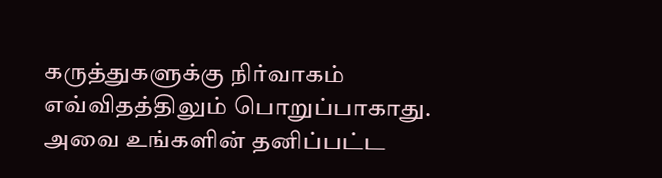கருத்துகளுக்கு நிர்வாகம் எவ்விதத்திலும் பொறுப்பாகாது. அவை உங்களின் தனிப்பட்ட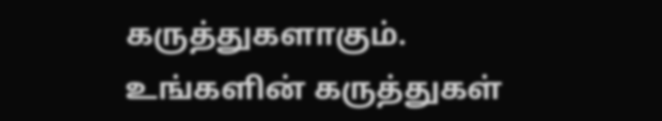கருத்துகளாகும். உங்களின் கருத்துகள்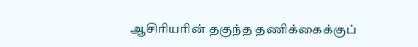ஆசிரியரின் தகுந்த தணிக்கைக்குப்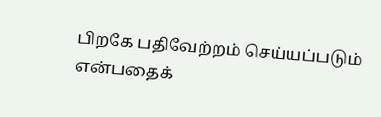பிறகே பதிவேற்றம் செய்யப்படும் என்பதைக்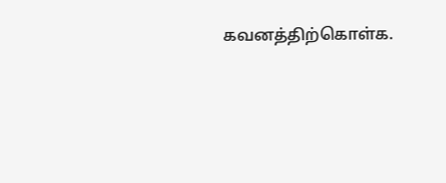கவனத்திற்கொள்க.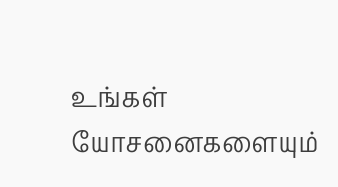உங்கள் யோசனைகளையும்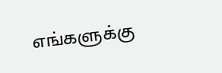எங்களுக்கு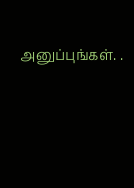அனுப்புங்கள். .